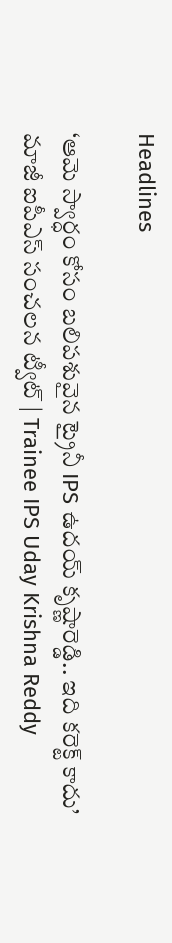Headlines

‘ఆమె స్వార్ధం కోసం బలిపశువైన ట్రైనీ IPS ఉదయ్‌ కృష్ణారెడ్డి.. ఇది కరెక్ట్ కాదు’ మాజీ ఐపీఎస్‌ సంచలన ట్వీట్‌ | Trainee IPS Uday Krishna Reddy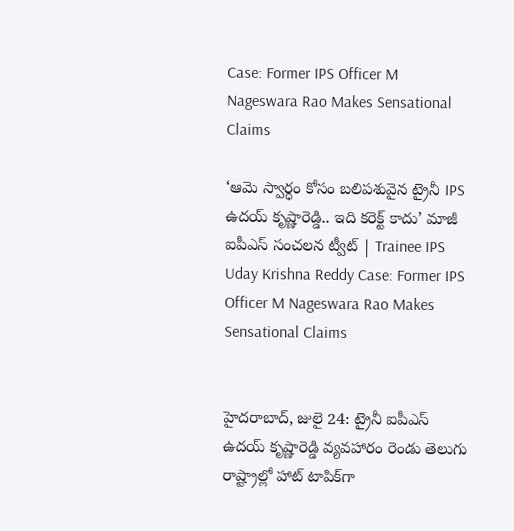Case: Former IPS Officer M Nageswara Rao Makes Sensational Claims

‘ఆమె స్వార్ధం కోసం బలిపశువైన ట్రైనీ IPS ఉదయ్‌ కృష్ణారెడ్డి.. ఇది కరెక్ట్ కాదు’ మాజీ ఐపీఎస్‌ సంచలన ట్వీట్‌ | Trainee IPS Uday Krishna Reddy Case: Former IPS Officer M Nageswara Rao Makes Sensational Claims


హైదరాబాద్‌, జులై 24: ట్రైనీ ఐపీఎస్ ఉదయ్‌ కృష్ణారెడ్డి వ్యవహారం రెండు తెలుగు రాష్ట్రాల్లో హాట్ టాపిక్‌గా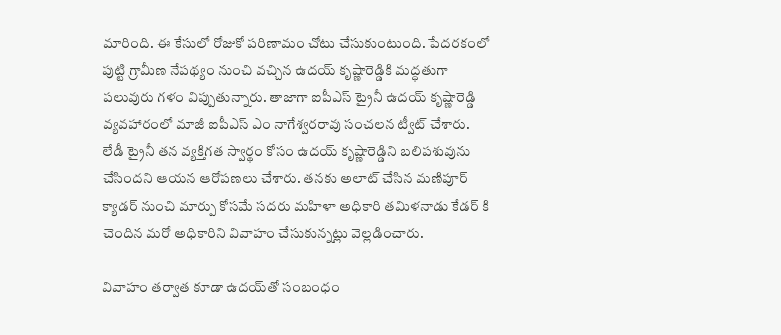మారింది. ఈ కేసులో రోజుకో పరిణామం చోటు చేసుకుంటుంది. పేదరకంలో పుట్టి గ్రామీణ నేపథ్యం నుంచి వచ్చిన ఉదయ్‌ కృష్ణారెడ్డికి మద్ధతుగా పలువురు గళం విప్పుతున్నారు. తాజాగా ఐపీఎస్ ట్రైనీ ఉదయ్ కృష్ణారెడ్డి వ్యవహారంలో మాజీ ఐపీఎస్ ఎం నాగేశ్వరరావు సంచలన ట్వీట్ చేశారు. లేడీ ట్రైనీ తన వ్యక్తిగత స్వార్థం కోసం ఉదయ్ కృష్ణారెడ్డిని బలిపశువును చేసిందని ఆయన ఆరోపణలు చేశారు. తనకు అలాట్ చేసిన మణిపూర్ క్యాడర్ నుంచి మార్పు కోసమే సదరు మహిళా అధికారి తమిళనాడు కేడర్ కి చెందిన మరో అధికారిని వివాహం చేసుకున్నట్లు వెల్లడించారు.

వివాహం తర్వాత కూడా ఉదయ్‌తో సంబంధం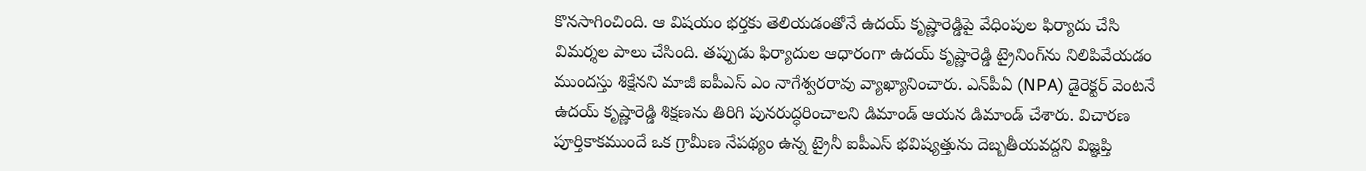కొనసాగించింది. ఆ విషయం భర్తకు తెలియడంతోనే ఉదయ్‌ కృష్ణారెడ్డిపై వేధింపుల ఫిర్యాదు చేసి విమర్శల పాలు చేసింది. తప్పుడు ఫిర్యాదుల ఆధారంగా ఉదయ్ కృష్ణారెడ్డి ట్రైనింగ్‌ను నిలిపివేయడం ముందస్తు శిక్షేనని మాజీ ఐపీఎస్ ఎం నాగేశ్వరరావు వ్యాఖ్యానించారు. ఎన్‌పీఏ (NPA) డైరెక్టర్ వెంటనే ఉదయ్ కృష్ణారెడ్డి శిక్షణను తిరిగి పునరుద్ధరించాలని డిమాండ్ ఆయన డిమాండ్‌ చేశారు. విచారణ పూర్తికాకముందే ఒక గ్రామీణ నేపథ్యం ఉన్న ట్రైనీ ఐపీఎస్ భవిష్యత్తును దెబ్బతీయవద్దని విజ్ఞప్తి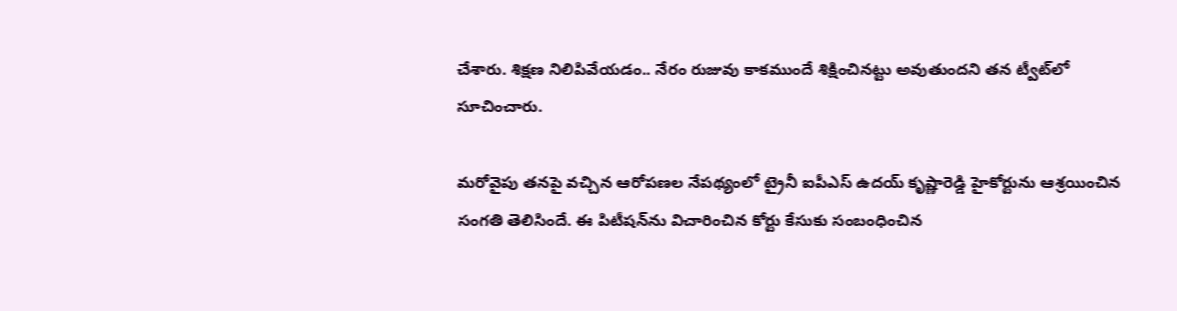చేశారు. శిక్షణ నిలిపివేయడం.. నేరం రుజువు కాకముందే శిక్షించినట్టు అవుతుందని తన ట్వీట్‌లో సూచించారు.

మరోవైపు తనపై వచ్చిన ఆరోపణల నేపథ్యంలో ట్రైనీ ఐపీఎస్ ఉదయ్‌ కృష్ణారెడ్డి హైకోర్టును ఆశ్రయించిన సంగతి తెలిసిందే. ఈ పిటీషన్‌ను విచారించిన కోర్టు కేసుకు సంబంధించిన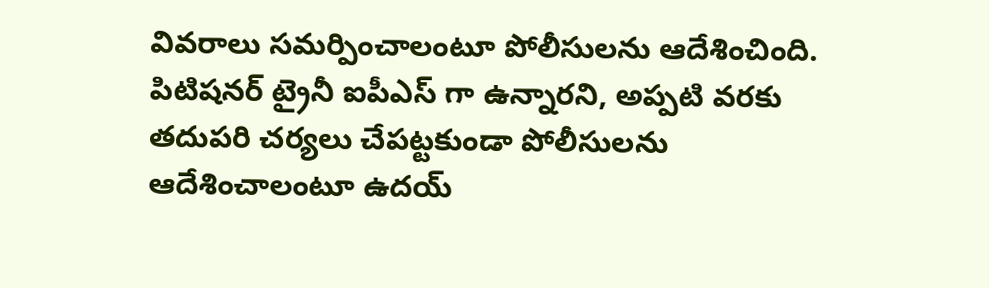వివరాలు సమర్పించాలంటూ పోలీసులను ఆదేశించింది. పిటిషనర్ ట్రైనీ ఐపీఎస్ గా ఉన్నారని, అప్పటి వరకు తదుపరి చర్యలు చేపట్టకుండా పోలీసులను ఆదేశించాలంటూ ఉదయ్‌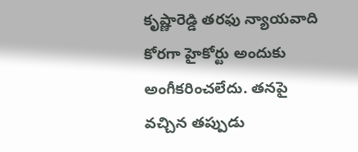కృష్ణారెడ్డి తరఫు న్యాయవాది కోరగా హైకోర్టు అందుకు అంగీకరించలేదు. తనపై వచ్చిన తప్పుడు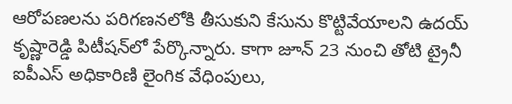ఆరోపణలను పరిగణనలోకి తీసుకుని కేసును కొట్టివేయాలని ఉదయ్‌ కృష్ణారెడ్డి పిటీషన్‌లో పేర్కొన్నారు. కాగా జూన్‌ 23 నుంచి తోటి ట్రైనీ ఐపీఎస్‌ అధికారిణి లైంగిక వేధింపులు,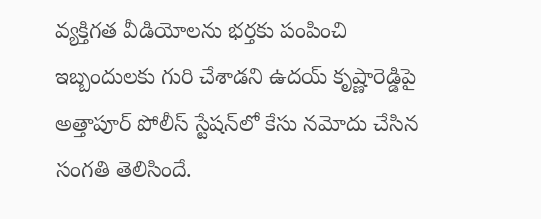వ్యక్తిగత వీడియోలను భర్తకు పంపించి ఇబ్బందులకు గురి చేశాడని ఉదయ్‌ కృష్ణారెడ్డిపై అత్తాపూర్ పోలీస్ స్టేషన్‌లో కేసు నమోదు చేసిన సంగతి తెలిసిందే.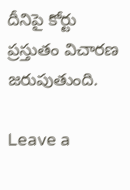దీనిపై కోర్టు ప్రస్తుతం విచారణ జరుపుతుంది.

Leave a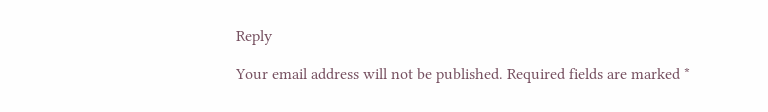Reply

Your email address will not be published. Required fields are marked *